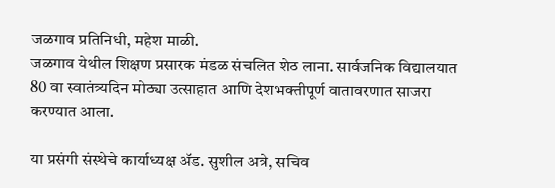जळगाव प्रतिनिधी, महेश माळी.
जळगाव येथील शिक्षण प्रसारक मंडळ संचलित शेठ लाना. सार्वजनिक विद्यालयात 80 वा स्वातंत्र्यदिन मोठ्या उत्साहात आणि देशभक्तीपूर्ण वातावरणात साजरा करण्यात आला.

या प्रसंगी संस्थेचे कार्याध्यक्ष ॲड. सुशील अत्रे, सचिव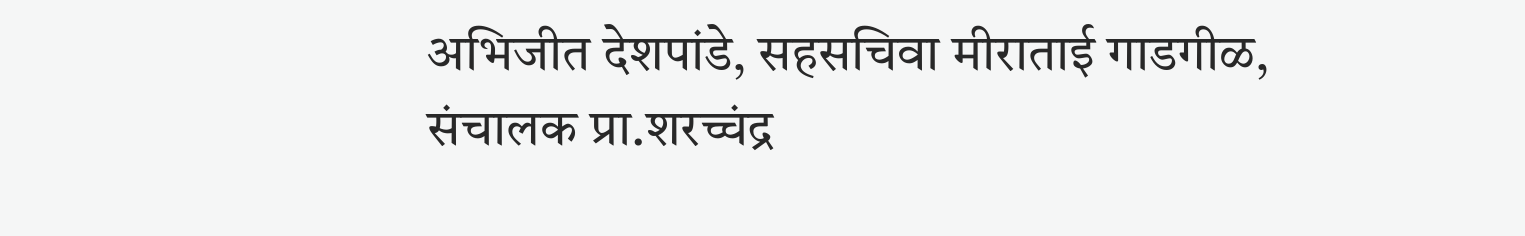अभिजीत देशपांडे, सहसचिवा मीराताई गाडगीळ, संचालक प्रा.शरच्चंद्र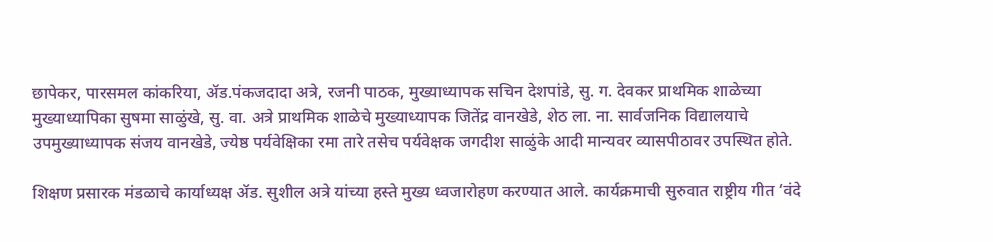छापेकर, पारसमल कांकरिया, ॲड.पंकजदादा अत्रे, रजनी पाठक, मुख्याध्यापक सचिन देशपांडे, सु. ग. देवकर प्राथमिक शाळेच्या मुख्याध्यापिका सुषमा साळुंखे, सु. वा. अत्रे प्राथमिक शाळेचे मुख्याध्यापक जितेंद्र वानखेडे, शेठ ला. ना. सार्वजनिक विद्यालयाचे उपमुख्याध्यापक संजय वानखेडे, ज्येष्ठ पर्यवेक्षिका रमा तारे तसेच पर्यवेक्षक जगदीश साळुंके आदी मान्यवर व्यासपीठावर उपस्थित होते.

शिक्षण प्रसारक मंडळाचे कार्याध्यक्ष ॲड. सुशील अत्रे यांच्या हस्ते मुख्य ध्वजारोहण करण्यात आले. कार्यक्रमाची सुरुवात राष्ट्रीय गीत ‘वंदे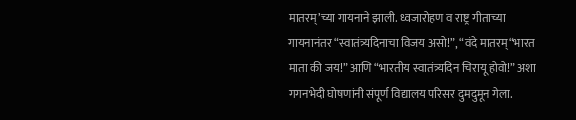मातरम्’च्या गायनाने झाली. ध्वजारोहण व राष्ट्र गीताच्या गायनानंतर “स्वातंत्र्यदिनाचा विजय असो!”, “वंदे मातरम्“भारत माता की जय!” आणि “भारतीय स्वातंत्र्यदिन चिरायू होवो!” अशा गगनभेदी घोषणांनी संपूर्ण विद्यालय परिसर दुमदुमून गेला.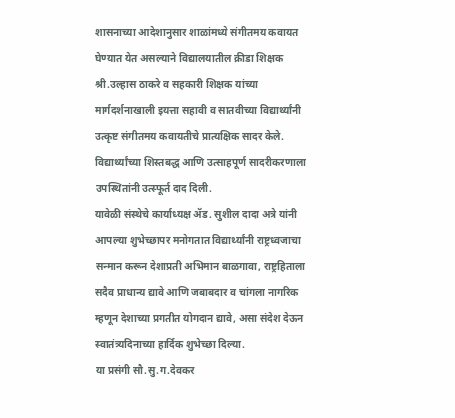शासनाच्या आदेशानुसार शाळांमध्ये संगीतमय कवायत घेण्यात येत असल्याने विद्यालयातील क्रीडा शिक्षक श्री.उल्हास ठाकरे व सहकारी शिक्षक यांच्या मार्गदर्शनाखाली इयत्ता सहावी व सातवीच्या विद्यार्थ्यांनी उत्कृष्ट संगीतमय कवायतीचे प्रात्यक्षिक सादर केले. विद्यार्थ्यांच्या शिस्तबद्ध आणि उत्साहपूर्ण सादरीकरणाला उपस्थितांनी उत्स्फूर्त दाद दिली.
यावेळी संस्थेचे कार्याध्यक्ष ॲड. सुशील दादा अत्रे यांनी आपल्या शुभेच्छापर मनोगतात विद्यार्थ्यांनी राष्ट्रध्वजाचा सन्मान करून देशाप्रती अभिमान बाळगावा, राष्ट्रहिताला सदैव प्राधान्य द्यावे आणि जबाबदार व चांगला नागरिक म्हणून देशाच्या प्रगतीत योगदान द्यावे, असा संदेश देऊन स्वातंत्र्यदिनाच्या हार्दिक शुभेच्छा दिल्या.
या प्रसंगी सौ.सु.ग.देवकर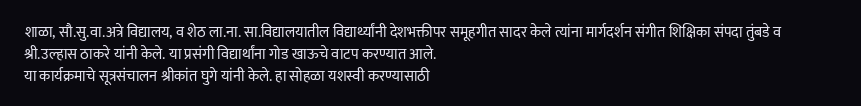शाळा, सौ.सु.वा.अत्रे विद्यालय, व शेठ ला.ना. सा.विद्यालयातील विद्यार्थ्यांनी देशभक्तीपर समूहगीत सादर केले त्यांना मार्गदर्शन संगीत शिक्षिका संपदा तुंबडे व श्री.उल्हास ठाकरे यांनी केले. या प्रसंगी विद्यार्थांना गोड खाऊचे वाटप करण्यात आले.
या कार्यक्रमाचे सूत्रसंचालन श्रीकांत घुगे यांनी केले. हा सोहळा यशस्वी करण्यासाठी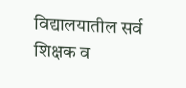विद्यालयातील सर्व शिक्षक व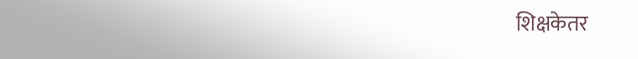शिक्षकेतर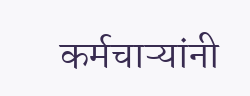कर्मचाऱ्यांनी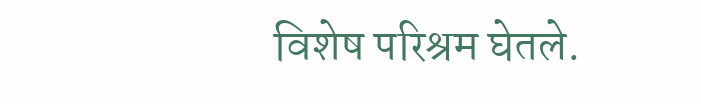विशेष परिश्रम घेतले.